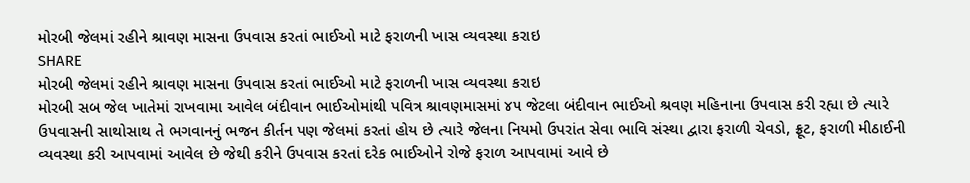મોરબી જેલમાં રહીને શ્રાવણ માસના ઉપવાસ કરતાં ભાઈઓ માટે ફરાળની ખાસ વ્યવસ્થા કરાઇ
SHARE
મોરબી જેલમાં રહીને શ્રાવણ માસના ઉપવાસ કરતાં ભાઈઓ માટે ફરાળની ખાસ વ્યવસ્થા કરાઇ
મોરબી સબ જેલ ખાતેમાં રાખવામા આવેલ બંદીવાન ભાઈઓમાંથી પવિત્ર શ્રાવણમાસમાં ૪૫ જેટલા બંદીવાન ભાઈઓ શ્રવણ મહિનાના ઉપવાસ કરી રહ્યા છે ત્યારે ઉપવાસની સાથોસાથ તે ભગવાનનું ભજન કીર્તન પણ જેલમાં કરતાં હોય છે ત્યારે જેલના નિયમો ઉપરાંત સેવા ભાવિ સંસ્થા દ્વારા ફરાળી ચેવડો, ફ્રૂટ, ફરાળી મીઠાઈની વ્યવસ્થા કરી આપવામાં આવેલ છે જેથી કરીને ઉપવાસ કરતાં દરેક ભાઈઓને રોજે ફરાળ આપવામાં આવે છે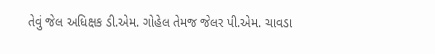તેવું જેલ અધિક્ષક ડી.એમ. ગોહેલ તેમજ જેલર પી.એમ. ચાવડા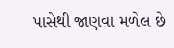પાસેથી જાણવા મળેલ છે